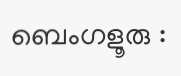ബെംഗളൂരു :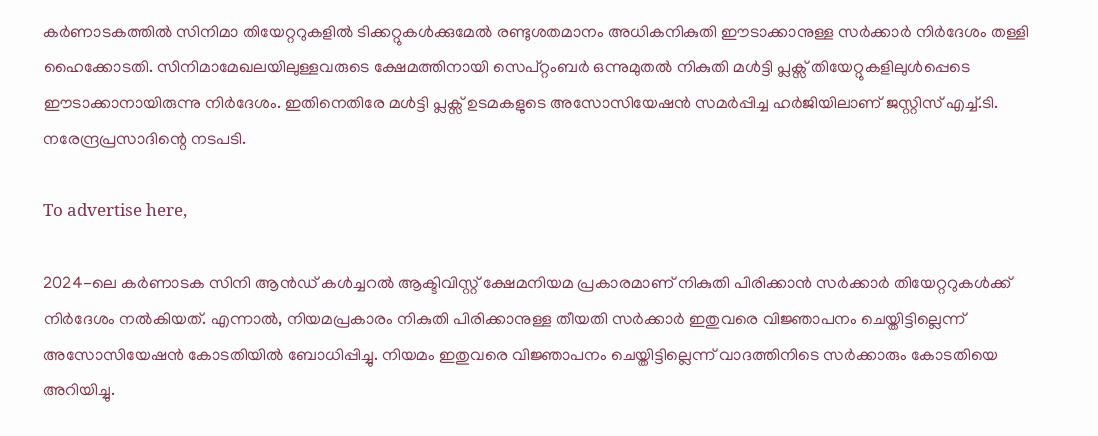കർണാടകത്തിൽ സിനിമാ തിയേറ്ററുകളിൽ ടിക്കറ്റുകൾക്കുമേൽ രണ്ടുശതമാനം അധികനികുതി ഈടാക്കാനുള്ള സർക്കാർ നിർദേശം തള്ളി ഹൈക്കോടതി. സിനിമാമേഖലയിലുള്ളവരുടെ ക്ഷേമത്തിനായി സെപ്റ്റംബർ ഒന്നുമുതൽ നികുതി മൾട്ടി പ്ലക്സ് തിയേറ്റുകളിലുൾപ്പെടെ ഈടാക്കാനായിരുന്നു നിർദേശം. ഇതിനെതിരേ മൾട്ടി പ്ലക്സ് ഉടമകളുടെ അസോസിയേഷൻ സമർപ്പിച്ച ഹർജിയിലാണ് ജസ്റ്റിസ് എച്ച്.ടി. നരേന്ദ്രപ്രസാദിന്റെ നടപടി.

To advertise here,

2024-ലെ കർണാടക സിനി ആൻഡ് കൾച്ചറൽ ആക്ടിവിസ്റ്റ് ക്ഷേമനിയമ പ്രകാരമാണ് നികുതി പിരിക്കാൻ സർക്കാർ തിയേറ്ററുകൾക്ക് നിർദേശം നൽകിയത്. എന്നാൽ, നിയമപ്രകാരം നികുതി പിരിക്കാനുള്ള തീയതി സർക്കാർ ഇതുവരെ വിജ്ഞാപനം ചെയ്തിട്ടില്ലെന്ന് അസോസിയേഷൻ കോടതിയിൽ ബോധിപ്പിച്ചു. നിയമം ഇതുവരെ വിജ്ഞാപനം ചെയ്തിട്ടില്ലെന്ന് വാദത്തിനിടെ സർക്കാരും കോടതിയെ അറിയിച്ചു.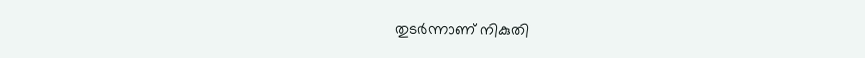തുടർന്നാണ് നികുതി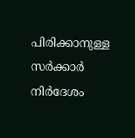പിരിക്കാനുള്ള സർക്കാർ നിർദേശം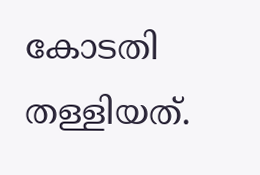കോടതി തള്ളിയത്.